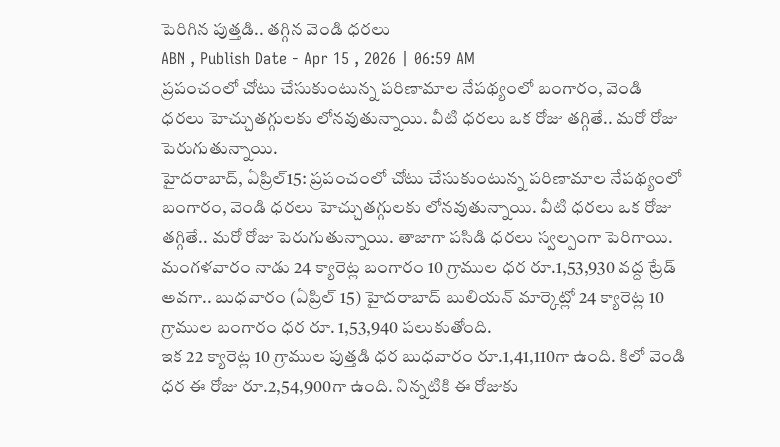పెరిగిన పుత్తడి.. తగ్గిన వెండి ధరలు
ABN , Publish Date - Apr 15 , 2026 | 06:59 AM
ప్రపంచంలో చోటు చేసుకుంటున్న పరిణామాల నేపథ్యంలో బంగారం, వెండి ధరలు హెచ్చుతగ్గులకు లోనవుతున్నాయి. వీటి ధరలు ఒక రోజు తగ్గితే.. మరో రోజు పెరుగుతున్నాయి.
హైదరాబాద్, ఏప్రిల్15: ప్రపంచంలో చోటు చేసుకుంటున్న పరిణామాల నేపథ్యంలో బంగారం, వెండి ధరలు హెచ్చుతగ్గులకు లోనవుతున్నాయి. వీటి ధరలు ఒక రోజు తగ్గితే.. మరో రోజు పెరుగుతున్నాయి. తాజాగా పసిడి ధరలు స్వల్పంగా పెరిగాయి. మంగళవారం నాడు 24 క్యారెట్ల బంగారం 10 గ్రాముల ధర రూ.1,53,930 వద్ద ట్రేడ్ అవగా.. బుధవారం (ఏప్రిల్ 15) హైదరాబాద్ బులియన్ మార్కెట్లో 24 క్యారెట్ల 10 గ్రాముల బంగారం ధర రూ. 1,53,940 పలుకుతోంది.
ఇక 22 క్యారెట్ల 10 గ్రాముల పుత్తడి ధర బుధవారం రూ.1,41,110గా ఉంది. కిలో వెండి ధర ఈ రోజు రూ.2,54,900గా ఉంది. నిన్నటికి ఈ రోజుకు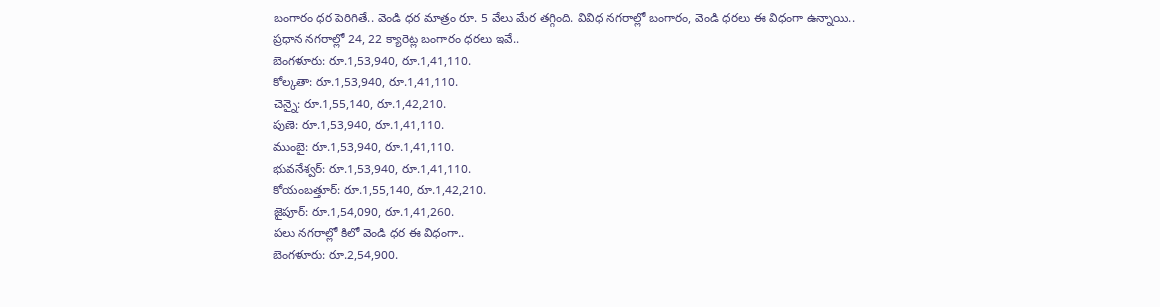బంగారం ధర పెరిగితే.. వెండి ధర మాత్రం రూ. 5 వేలు మేర తగ్గింది. వివిధ నగరాల్లో బంగారం, వెండి ధరలు ఈ విధంగా ఉన్నాయి..
ప్రధాన నగరాల్లో 24, 22 క్యారెట్ల బంగారం ధరలు ఇవే..
బెంగళూరు: రూ.1,53,940, రూ.1,41,110.
కోల్కతా: రూ.1,53,940, రూ.1,41,110.
చెన్నై: రూ.1,55,140, రూ.1,42,210.
పుణె: రూ.1,53,940, రూ.1,41,110.
ముంబై: రూ.1,53,940, రూ.1,41,110.
భువనేశ్వర్: రూ.1,53,940, రూ.1,41,110.
కోయంబత్తూర్: రూ.1,55,140, రూ.1,42,210.
జైపూర్: రూ.1,54,090, రూ.1,41,260.
పలు నగరాల్లో కిలో వెండి ధర ఈ విధంగా..
బెంగళూరు: రూ.2,54,900.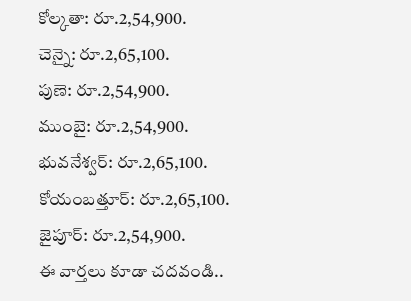కోల్కతా: రూ.2,54,900.
చెన్నై: రూ.2,65,100.
పుణె: రూ.2,54,900.
ముంబై: రూ.2,54,900.
భువనేశ్వర్: రూ.2,65,100.
కోయంబత్తూర్: రూ.2,65,100.
జైపూర్: రూ.2,54,900.
ఈ వార్తలు కూడా చదవండి..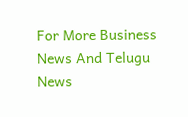For More Business News And Telugu News